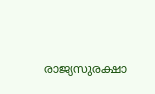രാജ്യസുരക്ഷാ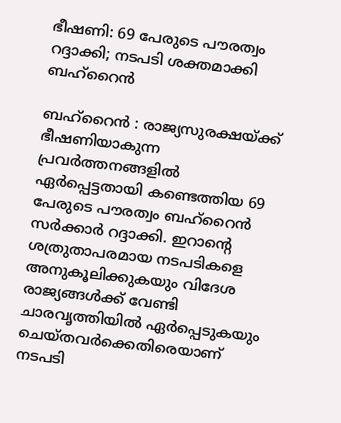ഭീഷണി: 69 പേരുടെ പൗരത്വം റദ്ദാക്കി; നടപടി ശക്തമാക്കി ബഹ്റൈൻ

ബഹ്‌റൈൻ : രാജ്യസുരക്ഷയ്ക്ക് ഭീഷണിയാകുന്ന പ്രവർത്തനങ്ങളിൽ ഏർപ്പെട്ടതായി കണ്ടെത്തിയ 69 പേരുടെ പൗരത്വം ബഹ്റൈൻ സർക്കാർ റദ്ദാക്കി. ഇറാന്റെ ശത്രുതാപരമായ നടപടികളെ അനുകൂലിക്കുകയും വിദേശ രാജ്യങ്ങൾക്ക് വേണ്ടി ചാരവൃത്തിയിൽ ഏർപ്പെടുകയും ചെയ്തവർക്കെതിരെയാണ് നടപടി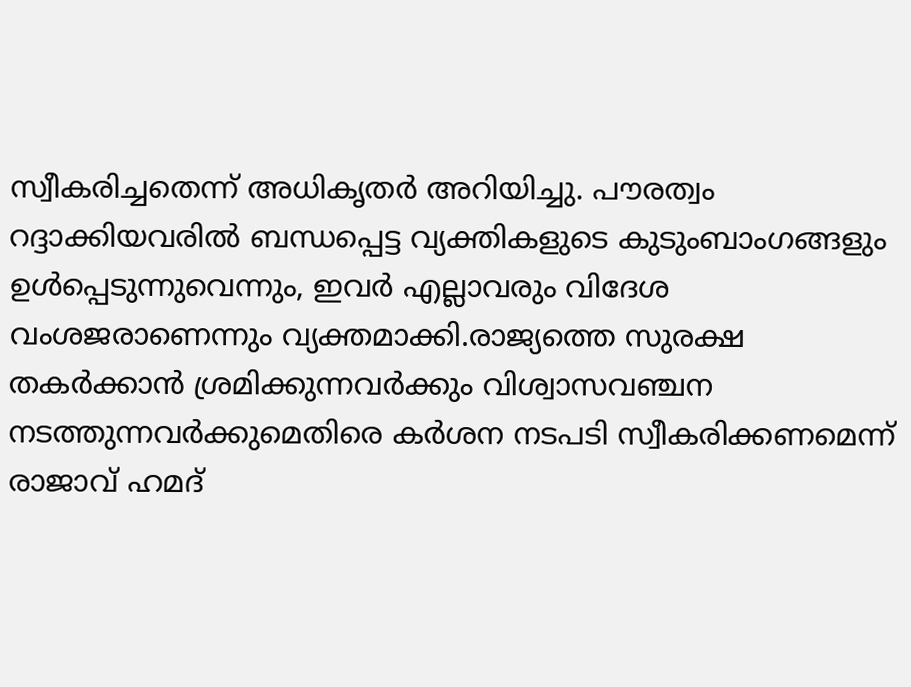സ്വീകരിച്ചതെന്ന് അധികൃതർ അറിയിച്ചു. പൗരത്വം റദ്ദാക്കിയവരിൽ ബന്ധപ്പെട്ട വ്യക്തികളുടെ കുടുംബാംഗങ്ങളും ഉൾപ്പെടുന്നുവെന്നും, ഇവർ എല്ലാവരും വിദേശ വംശജരാണെന്നും വ്യക്തമാക്കി.രാജ്യത്തെ സുരക്ഷ തകർക്കാൻ ശ്രമിക്കുന്നവർക്കും വിശ്വാസവഞ്ചന നടത്തുന്നവർക്കുമെതിരെ കർശന നടപടി സ്വീകരിക്കണമെന്ന് രാജാവ് ഹമദ്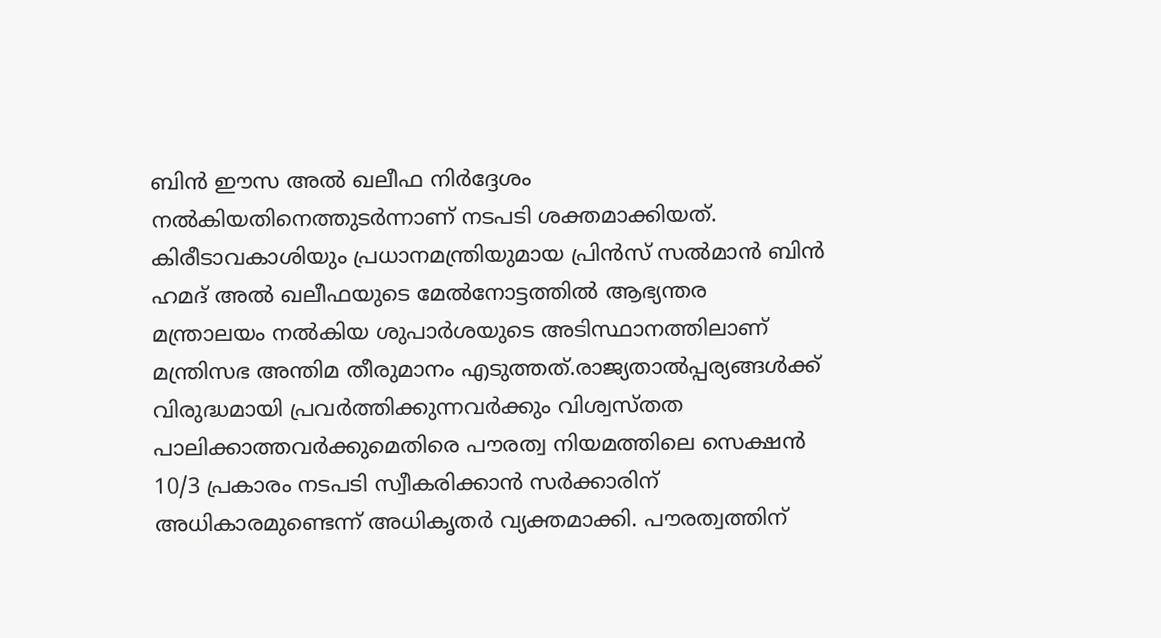ബിൻ ഈസ അൽ ഖലീഫ നിർദ്ദേശം നൽകിയതിനെത്തുടർന്നാണ് നടപടി ശക്തമാക്കിയത്. കിരീടാവകാശിയും പ്രധാനമന്ത്രിയുമായ പ്രിൻസ് സൽമാൻ ബിൻ ഹമദ് അൽ ഖലീഫയുടെ മേൽനോട്ടത്തിൽ ആഭ്യന്തര മന്ത്രാലയം നൽകിയ ശുപാർശയുടെ അടിസ്ഥാനത്തിലാണ് മന്ത്രിസഭ അന്തിമ തീരുമാനം എടുത്തത്.രാജ്യതാൽപ്പര്യങ്ങൾക്ക് വിരുദ്ധമായി പ്രവർത്തിക്കുന്നവർക്കും വിശ്വസ്തത പാലിക്കാത്തവർക്കുമെതിരെ പൗരത്വ നിയമത്തിലെ സെക്ഷൻ 10/3 പ്രകാരം നടപടി സ്വീകരിക്കാൻ സർക്കാരിന് അധികാരമുണ്ടെന്ന് അധികൃതർ വ്യക്തമാക്കി. പൗരത്വത്തിന്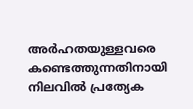അർഹതയുള്ളവരെ കണ്ടെത്തുന്നതിനായി നിലവിൽ പ്രത്യേക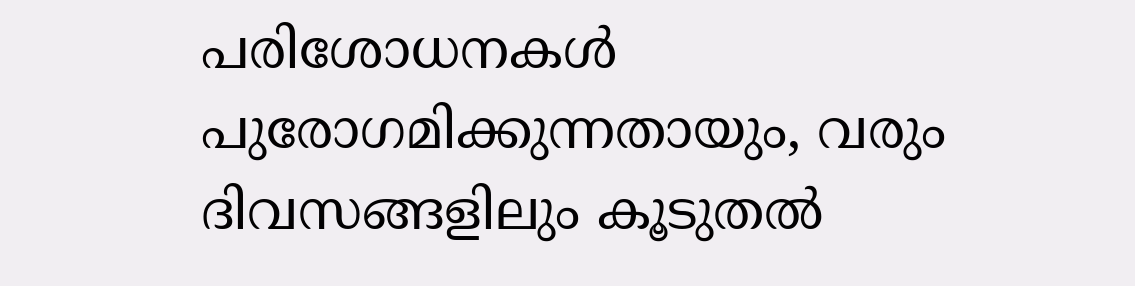പരിശോധനകൾ പുരോഗമിക്കുന്നതായും, വരും ദിവസങ്ങളിലും കൂടുതൽ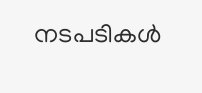നടപടികൾ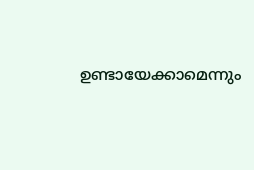ഉണ്ടായേക്കാമെന്നും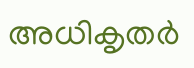അധികൃതർ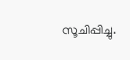സൂചിപ്പിച്ചു.